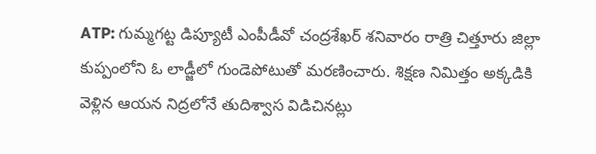ATP: గుమ్మగట్ట డిప్యూటీ ఎంపీడీవో చంద్రశేఖర్ శనివారం రాత్రి చిత్తూరు జిల్లా కుప్పంలోని ఓ లాడ్జీలో గుండెపోటుతో మరణించారు. శిక్షణ నిమిత్తం అక్కడికి వెళ్లిన ఆయన నిద్రలోనే తుదిశ్వాస విడిచినట్లు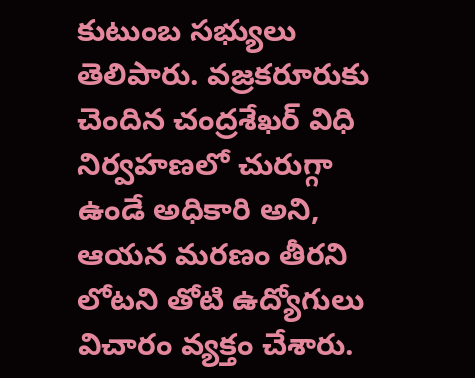కుటుంబ సభ్యులు తెలిపారు. వజ్రకరూరుకు చెందిన చంద్రశేఖర్ విధి నిర్వహణలో చురుగ్గా ఉండే అధికారి అని, ఆయన మరణం తీరని లోటని తోటి ఉద్యోగులు విచారం వ్యక్తం చేశారు.